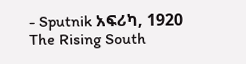- Sputnik አፍሪካ, 1920
The Rising South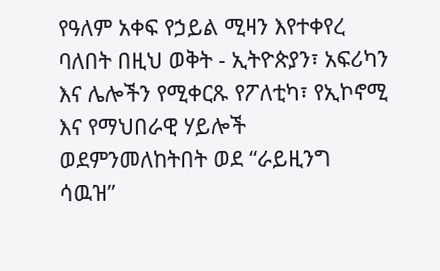የዓለም አቀፍ የኃይል ሚዛን እየተቀየረ ባለበት በዚህ ወቅት - ኢትዮጵያን፣ አፍሪካን እና ሌሎችን የሚቀርጹ የፖለቲካ፣ የኢኮኖሚ እና የማህበራዊ ሃይሎች ወደምንመለከትበት ወደ “ራይዚንግ ሳዉዝ”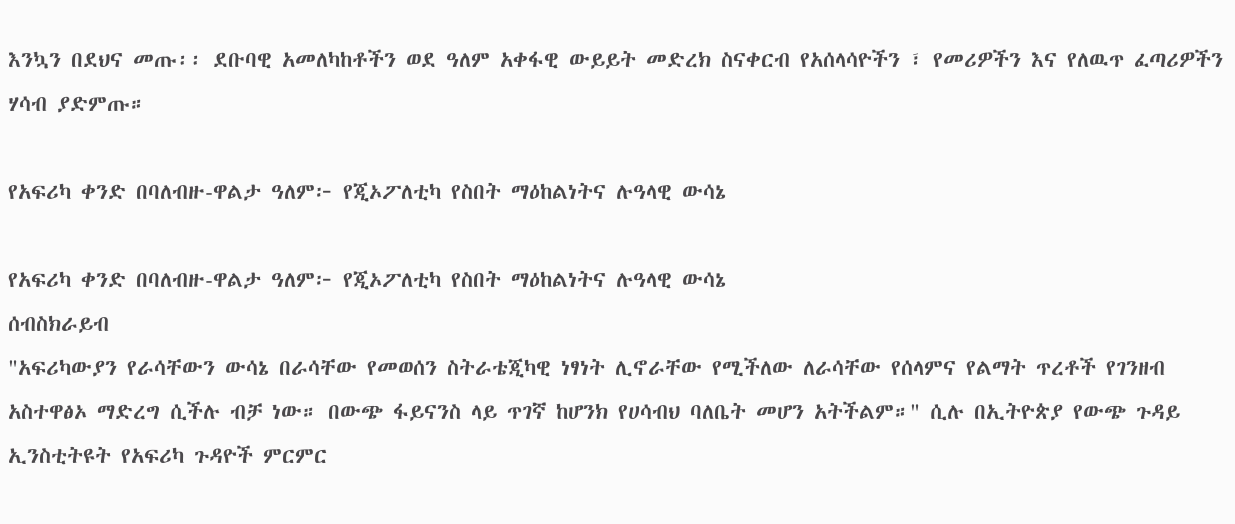እንኳን በደህና መጡ፡፡ ደቡባዊ አመለካከቶችን ወደ ዓለም አቀፋዊ ውይይት መድረክ ስናቀርብ የአሰላሳዮችን ፣ የመሪዎችን እና የለዉጥ ፈጣሪዎችን ሃሳብ ያድምጡ።

የአፍሪካ ቀንድ በባለብዙ-ዋልታ ዓለም፦ የጂኦፖለቲካ የስበት ማዕከልነትና ሉዓላዊ ውሳኔ

የአፍሪካ ቀንድ በባለብዙ-ዋልታ ዓለም፦ የጂኦፖለቲካ የስበት ማዕከልነትና ሉዓላዊ ውሳኔ
ሰብስክራይብ
"አፍሪካውያን የራሳቸውን ውሳኔ በራሳቸው የመወሰን ስትራቴጂካዊ ነፃነት ሊኖራቸው የሚችለው ለራሳቸው የሰላምና የልማት ጥረቶች የገንዘብ አስተዋፅኦ ማድረግ ሲችሉ ብቻ ነው። በውጭ ፋይናንስ ላይ ጥገኛ ከሆንክ የሀሳብህ ባለቤት መሆን አትችልም።" ሲሉ በኢትዮጵያ የውጭ ጉዳይ ኢንስቲትዩት የአፍሪካ ጉዳዮች ምርምር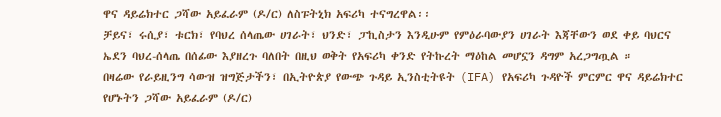ዋና ዳይሬክተር ጋሻው አይፈራም (ዶ/ር) ለስፑትኒክ አፍሪካ ተናግረዋል፡፡
ቻይና፣ ሩሲያ፣ ቱርክ፣ የባህረ ሰላጤው ሀገራት፣ ህንድ፣ ፓኪስታን እንዲሁም የምዕራባውያን ሀገራት እጃቸውን ወደ ቀይ ባህርና ኤደን ባህረ-ሰላጤ በሰፊው እያዘረጉ ባለበት በዚህ ወቅት የአፍሪካ ቀንድ የትኩረት ማዕከል መሆኗን ዳግም አረጋግጧል ።
በዛሬው የራይዚንግ ሳውዝ ዝግጅታችን፣ በኢትዮጵያ የውጭ ጉዳይ ኢንስቲትዩት (IFA) የአፍሪካ ጉዳዮች ምርምር ዋና ዳይሬክተር የሆኑትን ጋሻው አይፈራም (ዶ/ር)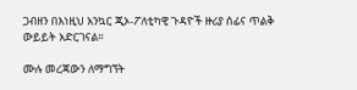ጋብዘን በእነዚህ አንኳር ጂኦ-ፖለቲካዊ ጉዳዮች ዙሪያ ሰፊና ጥልቅ ውይይት አድርገናል።

ሙሉ መረጃውን ለማግኘት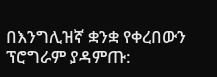በእንግሊዝኛ ቋንቋ የቀረበውን ፕሮግራም ያዳምጡ: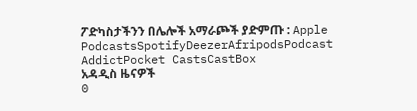ፖድካስታችንን በሌሎች አማራጮች ያድምጡ : Apple PodcastsSpotifyDeezerAfripodsPodcast AddictPocket CastsCastBox
አዳዲስ ዜናዎች
0